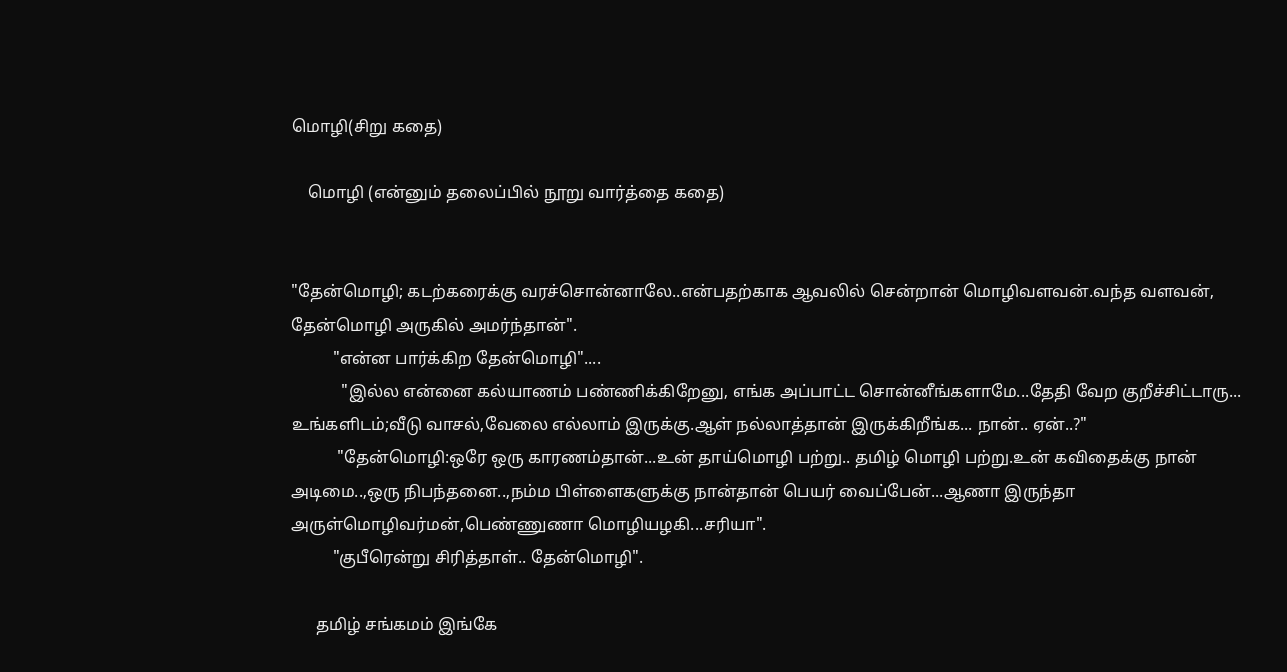மொழி(சிறு கதை)

    மொழி (என்னும் தலைப்பில் நூறு வார்த்தை கதை)


"தேன்மொழி; கடற்கரைக்கு வரச்சொன்னாலே..என்பதற்காக ஆவலில் சென்றான் மொழிவளவன்.வந்த வளவன், தேன்மொழி அருகில் அமர்ந்தான்".
          "என்ன பார்க்கிற தேன்மொழி"....
            "இல்ல என்னை கல்யாணம் பண்ணிக்கிறேனு, எங்க அப்பாட்ட சொன்னீங்களாமே...தேதி வேற குறீச்சிட்டாரு... உங்களிடம்;வீடு வாசல்,வேலை எல்லாம் இருக்கு.ஆள் நல்லாத்தான் இருக்கிறீங்க... நான்.. ஏன்..?"
           "தேன்மொழி:ஒரே ஒரு காரணம்தான்...உன் தாய்மொழி பற்று.. தமிழ் மொழி பற்று.உன் கவிதைக்கு நான் அடிமை..,ஒரு நிபந்தனை..,நம்ம பிள்ளைகளுக்கு நான்தான் பெயர் வைப்பேன்...ஆணா இருந்தா அருள்மொழிவர்மன்,பெண்ணுணா மொழியழகி...சரியா".
          "குபீரென்று சிரித்தாள்.. தேன்மொழி".

      தமிழ் சங்கமம் இங்கே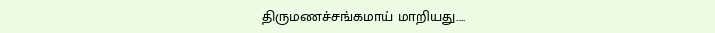திருமணச்சங்கமாய் மாறியது....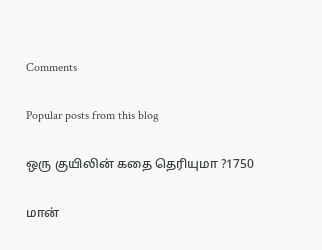Comments

Popular posts from this blog

ஒரு குயிலின் கதை தெரியுமா ?1750

மான்